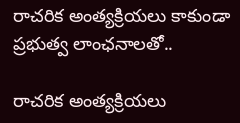రాచరిక అంత్యక్రియలు కాకుండా ప్రభుత్వ లాంఛనాలతో..

రాచరిక అంత్యక్రియలు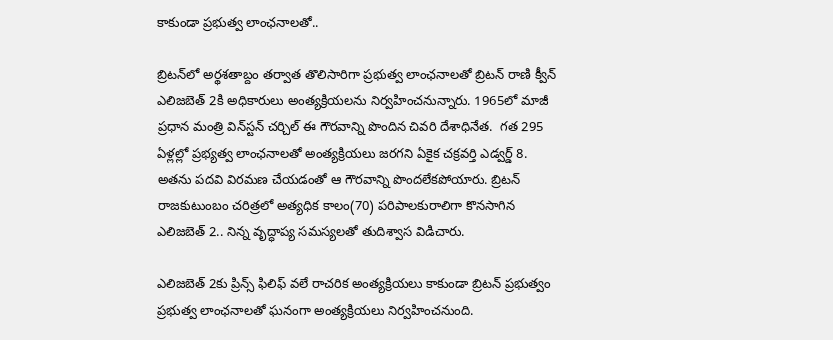కాకుండా ప్రభుత్వ లాంఛనాలతో..

బ్రిటన్‌లో అర్థశతాబ్దం తర్వాత తొలిసారిగా ప్రభుత్వ లాంఛనాలతో బ్రిటన్‌ రాణి క్వీన్‌ ఎలిజబెత్‌ 2కి అధికారులు అంత్యక్రియలను నిర్వహించనున్నారు. 1965లో మాజీ ప్రధాన మంత్రి విన్‌స్టన్‌ చర్చిల్‌ ఈ గౌరవాన్ని పొందిన చివరి దేశాధినేత.  గత 295 ఏళ్లల్లో ప్రభ్యత్వ లాంఛనాలతో అంత్యక్రియలు జరగని ఏకైక చక్రవర్తి ఎడ్వర్డ్‌ 8. అతను పదవి విరమణ చేయడంతో ఆ గౌరవాన్ని పొందలేకపోయారు. బ్రిటన్‌ రాజకుటుంబం చరిత్రలో అత్యధిక కాలం(70) పరిపాలకురాలిగా కొనసాగిన ఎలిజబెత్‌ 2.. నిన్న వృద్ధాప్య సమస్యలతో తుదిశ్వాస విడిచారు.

ఎలిజబెత్‌ 2కు ప్రిన్స్‌ ఫిలిఫ్‌ వలే రాచరిక అంత్యక్రియలు కాకుండా బ్రిటన్‌ ప్రభుత్వం ప్రభుత్వ లాంఛనాలతో ఘనంగా అంత్యక్రియలు నిర్వహించనుంది.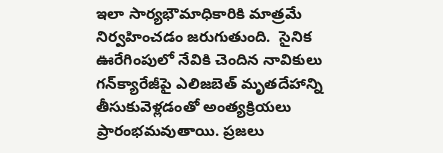ఇలా సార్యభౌమాధికారికి మాత్రమే నిర్వహించడం జరుగుతుంది.  సైనిక ఊరేగింపులో నేవికి చెందిన నావికులు గన్‌క్యారేజీపై ఎలిజబెత్‌ మృతదేహాన్ని తీసుకువెళ్లడంతో అంత్యక్రియలు ప్రారంభమవుతాయి. ప్రజలు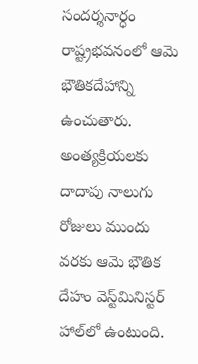సందర్శనార్ధం రాష్ట్రభవనంలో ఆమె భౌతికదేహాన్ని ఉంచుతారు. అంత్యక్రియలకు దాదాపు నాలుగు రోజులు ముందు వరకు ఆమె భౌతిక దేహం వెస్ట్‌మినిస్టర్ హాల్‌లో ఉంటుంది.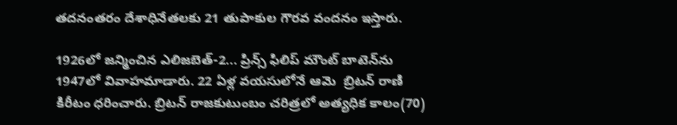తదనంతరం దేశాధినేతలకు 21 తుపాకుల గౌరవ వందనం ఇస్తారు.

1926లో జన్మించిన ఎలిజబెత్‌-2... ప్రిన్స్‌ ఫిలిప్‌ మౌంట్‌ బాటెన్‌ను 1947లో వివాహమాడారు. 22 ఏళ్ల వయసులోనే ఆమె  బ్రిటన్‌ రాణి కిరీటం ధరించారు. బ్రిటన్‌ రాజకుటుంబం చరిత్రలో అత్యధిక కాలం(70)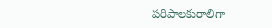పరిపాలకురాలిగా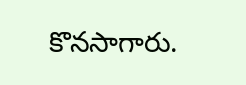కొనసాగారు.